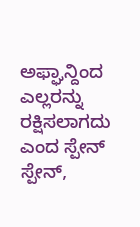ಅಫ್ಘಾನ್ದಿಂದ ಎಲ್ಲರನ್ನು ರಕ್ಷಿಸಲಾಗದು ಎಂದ ಸ್ಪೇನ್
ಸ್ಪೇನ್,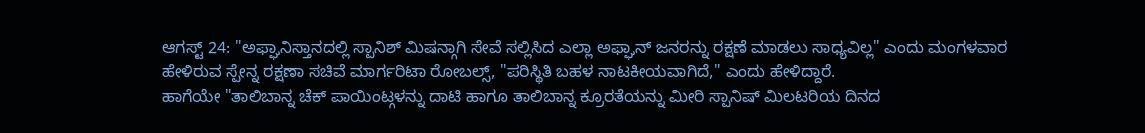ಆಗಸ್ಟ್ 24: "ಅಫ್ಘಾನಿಸ್ತಾನದಲ್ಲಿ ಸ್ಪಾನಿಶ್ ಮಿಷನ್ಗಾಗಿ ಸೇವೆ ಸಲ್ಲಿಸಿದ ಎಲ್ಲಾ ಅಫ್ಘಾನ್ ಜನರನ್ನು ರಕ್ಷಣೆ ಮಾಡಲು ಸಾಧ್ಯವಿಲ್ಲ" ಎಂದು ಮಂಗಳವಾರ ಹೇಳಿರುವ ಸ್ಪೇನ್ನ ರಕ್ಷಣಾ ಸಚಿವೆ ಮಾರ್ಗರಿಟಾ ರೋಬಲ್ಸ್, "ಪರಿಸ್ಥಿತಿ ಬಹಳ ನಾಟಕೀಯವಾಗಿದೆ," ಎಂದು ಹೇಳಿದ್ದಾರೆ.
ಹಾಗೆಯೇ "ತಾಲಿಬಾನ್ನ ಚೆಕ್ ಪಾಯಿಂಟ್ಗಳನ್ನು ದಾಟಿ ಹಾಗೂ ತಾಲಿಬಾನ್ನ ಕ್ರೂರತೆಯನ್ನು ಮೀರಿ ಸ್ಪಾನಿಷ್ ಮಿಲಟರಿಯ ದಿನದ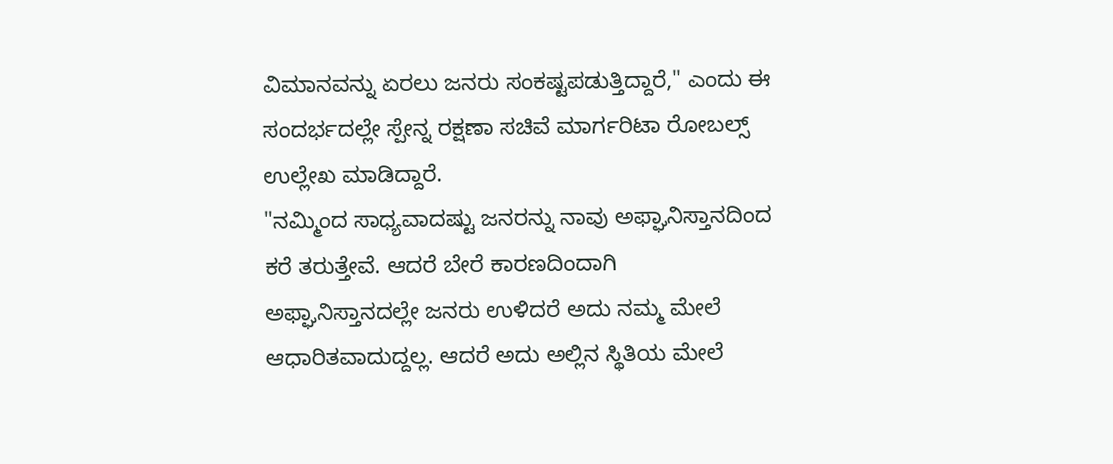ವಿಮಾನವನ್ನು ಏರಲು ಜನರು ಸಂಕಷ್ಟಪಡುತ್ತಿದ್ದಾರೆ," ಎಂದು ಈ ಸಂದರ್ಭದಲ್ಲೇ ಸ್ಪೇನ್ನ ರಕ್ಷಣಾ ಸಚಿವೆ ಮಾರ್ಗರಿಟಾ ರೋಬಲ್ಸ್ ಉಲ್ಲೇಖ ಮಾಡಿದ್ದಾರೆ.
"ನಮ್ಮಿಂದ ಸಾಧ್ಯವಾದಷ್ಟು ಜನರನ್ನು ನಾವು ಅಫ್ಘಾನಿಸ್ತಾನದಿಂದ ಕರೆ ತರುತ್ತೇವೆ. ಆದರೆ ಬೇರೆ ಕಾರಣದಿಂದಾಗಿ ಅಫ್ಘಾನಿಸ್ತಾನದಲ್ಲೇ ಜನರು ಉಳಿದರೆ ಅದು ನಮ್ಮ ಮೇಲೆ ಆಧಾರಿತವಾದುದ್ದಲ್ಲ. ಆದರೆ ಅದು ಅಲ್ಲಿನ ಸ್ಥಿತಿಯ ಮೇಲೆ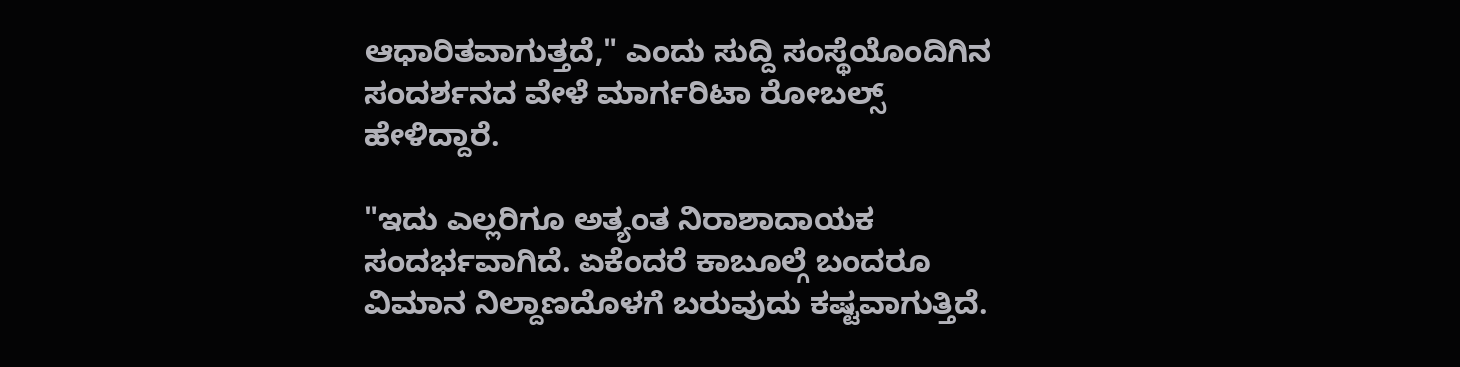ಆಧಾರಿತವಾಗುತ್ತದೆ," ಎಂದು ಸುದ್ದಿ ಸಂಸ್ಥೆಯೊಂದಿಗಿನ ಸಂದರ್ಶನದ ವೇಳೆ ಮಾರ್ಗರಿಟಾ ರೋಬಲ್ಸ್ ಹೇಳಿದ್ದಾರೆ.

"ಇದು ಎಲ್ಲರಿಗೂ ಅತ್ಯಂತ ನಿರಾಶಾದಾಯಕ ಸಂದರ್ಭವಾಗಿದೆ. ಏಕೆಂದರೆ ಕಾಬೂಲ್ಗೆ ಬಂದರೂ ವಿಮಾನ ನಿಲ್ದಾಣದೊಳಗೆ ಬರುವುದು ಕಷ್ಟವಾಗುತ್ತಿದೆ.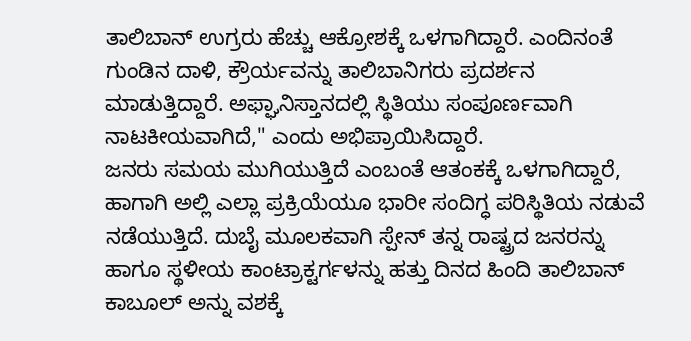ತಾಲಿಬಾನ್ ಉಗ್ರರು ಹೆಚ್ಚು ಆಕ್ರೋಶಕ್ಕೆ ಒಳಗಾಗಿದ್ದಾರೆ. ಎಂದಿನಂತೆ ಗುಂಡಿನ ದಾಳಿ, ಕ್ರೌರ್ಯವನ್ನು ತಾಲಿಬಾನಿಗರು ಪ್ರದರ್ಶನ ಮಾಡುತ್ತಿದ್ದಾರೆ. ಅಫ್ಘಾನಿಸ್ತಾನದಲ್ಲಿ ಸ್ಥಿತಿಯು ಸಂಪೂರ್ಣವಾಗಿ ನಾಟಕೀಯವಾಗಿದೆ," ಎಂದು ಅಭಿಪ್ರಾಯಿಸಿದ್ದಾರೆ.
ಜನರು ಸಮಯ ಮುಗಿಯುತ್ತಿದೆ ಎಂಬಂತೆ ಆತಂಕಕ್ಕೆ ಒಳಗಾಗಿದ್ದಾರೆ, ಹಾಗಾಗಿ ಅಲ್ಲಿ ಎಲ್ಲಾ ಪ್ರಕ್ರಿಯೆಯೂ ಭಾರೀ ಸಂದಿಗ್ಧ ಪರಿಸ್ಥಿತಿಯ ನಡುವೆ ನಡೆಯುತ್ತಿದೆ. ದುಬೈ ಮೂಲಕವಾಗಿ ಸ್ಪೇನ್ ತನ್ನ ರಾಷ್ಟ್ರದ ಜನರನ್ನು ಹಾಗೂ ಸ್ಥಳೀಯ ಕಾಂಟ್ರಾಕ್ಟರ್ಗಳನ್ನು ಹತ್ತು ದಿನದ ಹಿಂದಿ ತಾಲಿಬಾನ್ ಕಾಬೂಲ್ ಅನ್ನು ವಶಕ್ಕೆ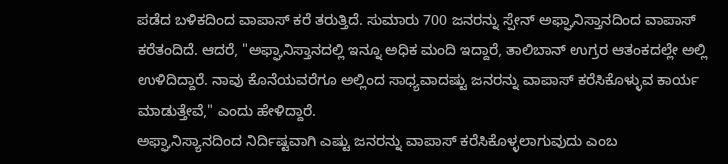ಪಡೆದ ಬಳಿಕದಿಂದ ವಾಪಾಸ್ ಕರೆ ತರುತ್ತಿದೆ. ಸುಮಾರು 700 ಜನರನ್ನು ಸ್ಪೇನ್ ಅಫ್ಘಾನಿಸ್ತಾನದಿಂದ ವಾಪಾಸ್ ಕರೆತಂದಿದೆ. ಆದರೆ, "ಅಫ್ಘಾನಿಸ್ತಾನದಲ್ಲಿ ಇನ್ನೂ ಅಧಿಕ ಮಂದಿ ಇದ್ದಾರೆ, ತಾಲಿಬಾನ್ ಉಗ್ರರ ಆತಂಕದಲ್ಲೇ ಅಲ್ಲಿ ಉಳಿದಿದ್ದಾರೆ. ನಾವು ಕೊನೆಯವರೆಗೂ ಅಲ್ಲಿಂದ ಸಾಧ್ಯವಾದಷ್ಟು ಜನರನ್ನು ವಾಪಾಸ್ ಕರೆಸಿಕೊಳ್ಳುವ ಕಾರ್ಯ ಮಾಡುತ್ತೇವೆ," ಎಂದು ಹೇಳಿದ್ದಾರೆ.
ಅಫ್ಘಾನಿಸ್ಯಾನದಿಂದ ನಿರ್ದಿಷ್ಟವಾಗಿ ಎಷ್ಟು ಜನರನ್ನು ವಾಪಾಸ್ ಕರೆಸಿಕೊಳ್ಳಲಾಗುವುದು ಎಂಬ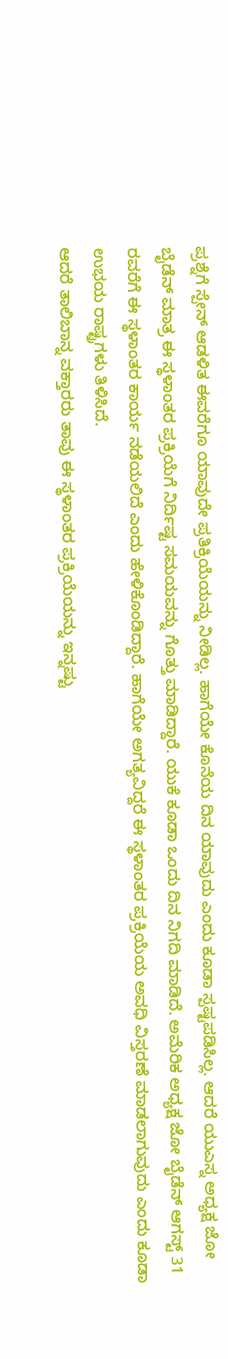ಪ್ರಶ್ನೆಗೆ ಸ್ಪೇನ್ ಆಡಳಿತ ಈವರೆಗೂ ಯಾವುದೇ ಪ್ರತಿಕ್ರಿಯೆಯನ್ನು ನೀಡಿಲ್ಲ. ಹಾಗೆಯೇ ಕೊನೆಯ ದಿನ ಯಾವುದು ಎಂದು ಕೂಡಾ ಸ್ಪಷ್ಟಪಡಿಸಿಲ್ಲ. ಆದರೆ ಯುಎಸ್ನ ಅಧ್ಯಕ್ಷ ಜೋ ಬೈಡೆನ್ ಮಾತ್ರ ಈ ಸ್ಥಳಾಂತರ ಪ್ರಕ್ರಿಯೆಗೆ ನಿರ್ದಿಷ್ಟ ಸಮಯವನ್ನು ಗೊತ್ತು ಮಾಡಿದ್ದಾರೆ. ಯುಕೆ ಕೂಡಾ ಒಂದು ದಿನ ನಿಗದಿ ಮಾಡಿದೆ. ಅಮೆರಿಕ ಅಧ್ಯಕ್ಷ ಜೋ ಬೈಡೆನ್ ಆಗಸ್ಟ್ 31 ರವರೆಗೆ ಈ ಸ್ಥಳಾಂತರ ಕಾರ್ಯ ನಡೆಯಲಿದೆ ಎಂದು ಹೇಳಿಕೊಂಡಿದ್ದಾರೆ. ಹಾಗೆಯೇ ಅಗತ್ಯವಿದ್ದರೆ ಈ ಸ್ಥಳಾಂತರ ಪ್ರಕ್ರಿಯೆಯ ಅವಧಿ ವಿಸ್ತರಣೆ ಮಾಡಲಾಗುವುದು ಎಂದು ಕೂಡಾ ಉಭಯ ರಾಷ್ಟ್ರಗಳು ತಿಳಿಸಿದೆ.
ಆದರೆ ತಾಲಿಬಾನ್ನ ವಕ್ತಾರರು ತಾವು ಈ ಸ್ಥಳಾಂತರ ಪ್ರಕ್ರಿಯೆಯನ್ನು ಇನ್ನಷ್ಟು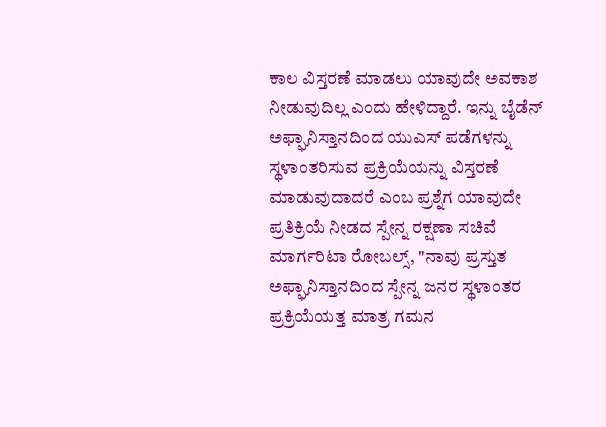ಕಾಲ ವಿಸ್ತರಣೆ ಮಾಡಲು ಯಾವುದೇ ಅವಕಾಶ ನೀಡುವುದಿಲ್ಲ ಎಂದು ಹೇಳಿದ್ದಾರೆ. ಇನ್ನು ಬೈಡೆನ್ ಅಫ್ಘಾನಿಸ್ತಾನದಿಂದ ಯುಎಸ್ ಪಡೆಗಳನ್ನು ಸ್ಥಳಾಂತರಿಸುವ ಪ್ರಕ್ರಿಯೆಯನ್ನು ವಿಸ್ತರಣೆ ಮಾಡುವುದಾದರೆ ಎಂಬ ಪ್ರಶ್ನೆಗ ಯಾವುದೇ ಪ್ರತಿಕ್ರಿಯೆ ನೀಡದ ಸ್ಪೇನ್ನ ರಕ್ಷಣಾ ಸಚಿವೆ ಮಾರ್ಗರಿಟಾ ರೋಬಲ್ಸ್, "ನಾವು ಪ್ರಸ್ತುತ ಅಫ್ಘಾನಿಸ್ತಾನದಿಂದ ಸ್ಪೇನ್ನ ಜನರ ಸ್ಥಳಾಂತರ ಪ್ರಕ್ರಿಯೆಯತ್ತ ಮಾತ್ರ ಗಮನ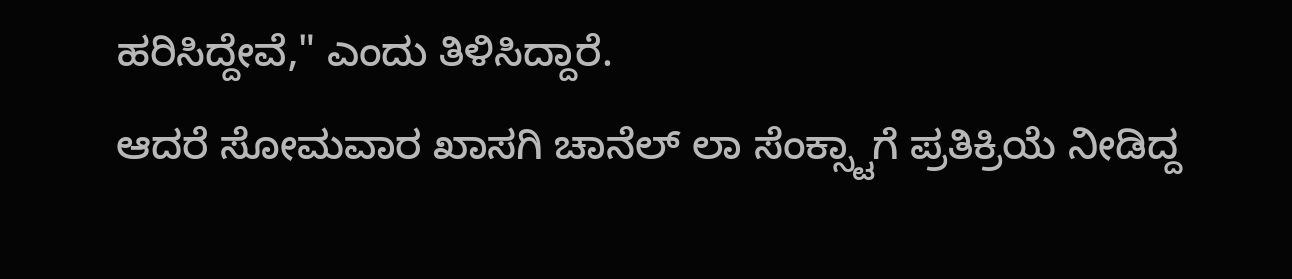ಹರಿಸಿದ್ದೇವೆ," ಎಂದು ತಿಳಿಸಿದ್ದಾರೆ.
ಆದರೆ ಸೋಮವಾರ ಖಾಸಗಿ ಚಾನೆಲ್ ಲಾ ಸೆಂಕ್ಸ್ಟಾಗೆ ಪ್ರತಿಕ್ರಿಯೆ ನೀಡಿದ್ದ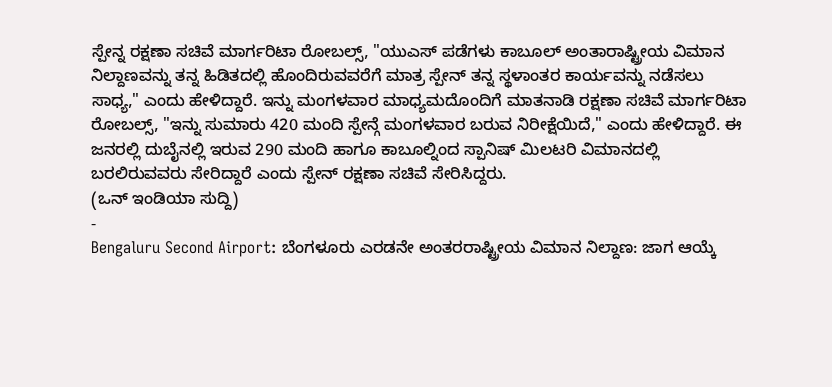ಸ್ಪೇನ್ನ ರಕ್ಷಣಾ ಸಚಿವೆ ಮಾರ್ಗರಿಟಾ ರೋಬಲ್ಸ್, "ಯುಎಸ್ ಪಡೆಗಳು ಕಾಬೂಲ್ ಅಂತಾರಾಷ್ಟ್ರೀಯ ವಿಮಾನ ನಿಲ್ದಾಣವನ್ನು ತನ್ನ ಹಿಡಿತದಲ್ಲಿ ಹೊಂದಿರುವವರೆಗೆ ಮಾತ್ರ ಸ್ಪೇನ್ ತನ್ನ ಸ್ಥಳಾಂತರ ಕಾರ್ಯವನ್ನು ನಡೆಸಲು ಸಾಧ್ಯ," ಎಂದು ಹೇಳಿದ್ದಾರೆ. ಇನ್ನು ಮಂಗಳವಾರ ಮಾಧ್ಯಮದೊಂದಿಗೆ ಮಾತನಾಡಿ ರಕ್ಷಣಾ ಸಚಿವೆ ಮಾರ್ಗರಿಟಾ ರೋಬಲ್ಸ್, "ಇನ್ನು ಸುಮಾರು 420 ಮಂದಿ ಸ್ಪೇನ್ಗೆ ಮಂಗಳವಾರ ಬರುವ ನಿರೀಕ್ಷೆಯಿದೆ," ಎಂದು ಹೇಳಿದ್ದಾರೆ. ಈ ಜನರಲ್ಲಿ ದುಬೈನಲ್ಲಿ ಇರುವ 290 ಮಂದಿ ಹಾಗೂ ಕಾಬೂಲ್ನಿಂದ ಸ್ಪಾನಿಷ್ ಮಿಲಟರಿ ವಿಮಾನದಲ್ಲಿ ಬರಲಿರುವವರು ಸೇರಿದ್ದಾರೆ ಎಂದು ಸ್ಪೇನ್ ರಕ್ಷಣಾ ಸಚಿವೆ ಸೇರಿಸಿದ್ದರು.
(ಒನ್ ಇಂಡಿಯಾ ಸುದ್ದಿ)
-
Bengaluru Second Airport: ಬೆಂಗಳೂರು ಎರಡನೇ ಅಂತರರಾಷ್ಟ್ರೀಯ ವಿಮಾನ ನಿಲ್ದಾಣ: ಜಾಗ ಆಯ್ಕೆ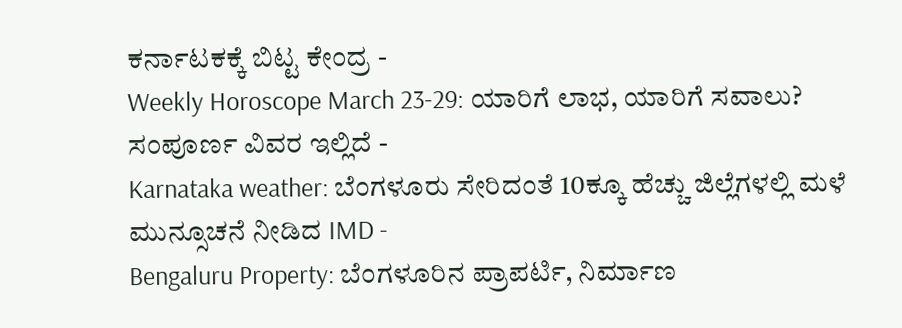ಕರ್ನಾಟಕಕ್ಕೆ ಬಿಟ್ಟ ಕೇಂದ್ರ -
Weekly Horoscope March 23-29: ಯಾರಿಗೆ ಲಾಭ, ಯಾರಿಗೆ ಸವಾಲು? ಸಂಪೂರ್ಣ ವಿವರ ಇಲ್ಲಿದೆ -
Karnataka weather: ಬೆಂಗಳೂರು ಸೇರಿದಂತೆ 10ಕ್ಕೂ ಹೆಚ್ಚು ಜಿಲ್ಲೆಗಳಲ್ಲಿ ಮಳೆ ಮುನ್ಸೂಚನೆ ನೀಡಿದ IMD -
Bengaluru Property: ಬೆಂಗಳೂರಿನ ಪ್ರಾಪರ್ಟಿ, ನಿರ್ಮಾಣ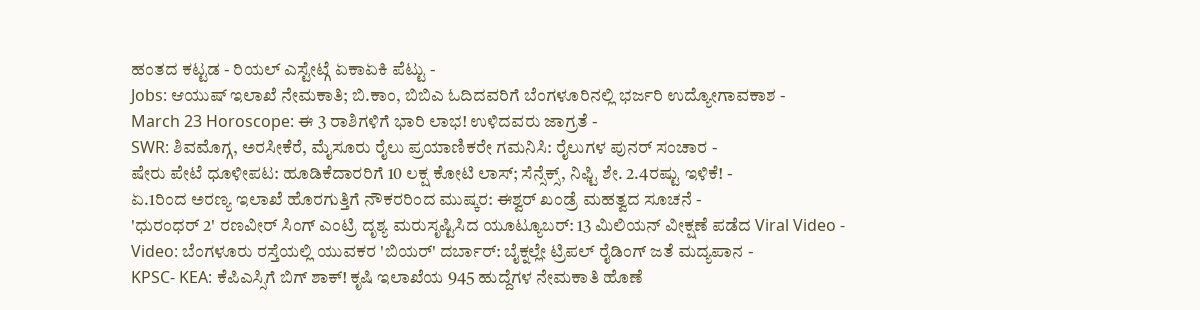ಹಂತದ ಕಟ್ಟಡ - ರಿಯಲ್ ಎಸ್ಟೇಟ್ಗೆ ಏಕಾಏಕಿ ಪೆಟ್ಟು -
Jobs: ಆಯುಷ್ ಇಲಾಖೆ ನೇಮಕಾತಿ; ಬಿ.ಕಾಂ, ಬಿಬಿಎ ಓದಿದವರಿಗೆ ಬೆಂಗಳೂರಿನಲ್ಲಿ ಭರ್ಜರಿ ಉದ್ಯೋಗಾವಕಾಶ -
March 23 Horoscope: ಈ 3 ರಾಶಿಗಳಿಗೆ ಭಾರಿ ಲಾಭ! ಉಳಿದವರು ಜಾಗ್ರತೆ -
SWR: ಶಿವಮೊಗ್ಗ, ಅರಸೀಕೆರೆ, ಮೈಸೂರು ರೈಲು ಪ್ರಯಾಣಿಕರೇ ಗಮನಿಸಿ: ರೈಲುಗಳ ಪುನರ್ ಸಂಚಾರ -
ಷೇರು ಪೇಟೆ ಧೂಳೀಪಟ: ಹೂಡಿಕೆದಾರರಿಗೆ 10 ಲಕ್ಷ ಕೋಟಿ ಲಾಸ್; ಸೆನ್ಸೆಕ್ಸ್, ನಿಫ್ಟಿ ಶೇ. 2.4ರಷ್ಟು ಇಳಿಕೆ! -
ಏ.1ರಿಂದ ಅರಣ್ಯ ಇಲಾಖೆ ಹೊರಗುತ್ತಿಗೆ ನೌಕರರಿಂದ ಮುಷ್ಕರ: ಈಶ್ವರ್ ಖಂಡ್ರೆ ಮಹತ್ವದ ಸೂಚನೆ -
'ಧುರಂಧರ್ 2' ರಣವೀರ್ ಸಿಂಗ್ ಎಂಟ್ರಿ ದೃಶ್ಯ ಮರುಸೃಷ್ಟಿಸಿದ ಯೂಟ್ಯೂಬರ್: 13 ಮಿಲಿಯನ್ ವೀಕ್ಷಣೆ ಪಡೆದ Viral Video -
Video: ಬೆಂಗಳೂರು ರಸ್ತೆಯಲ್ಲಿ ಯುವಕರ 'ಬಿಯರ್' ದರ್ಬಾರ್: ಬೈಕ್ನಲ್ಲೇ ಟ್ರಿಪಲ್ ರೈಡಿಂಗ್ ಜತೆ ಮದ್ಯಪಾನ -
KPSC- KEA: ಕೆಪಿಎಸ್ಸಿಗೆ ಬಿಗ್ ಶಾಕ್! ಕೃಷಿ ಇಲಾಖೆಯ 945 ಹುದ್ದೆಗಳ ನೇಮಕಾತಿ ಹೊಣೆ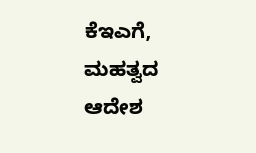ಕೆಇಎಗೆ, ಮಹತ್ವದ ಆದೇಶ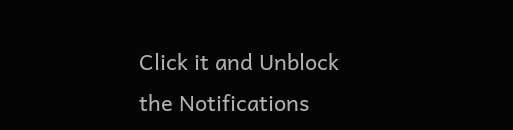Click it and Unblock the Notifications